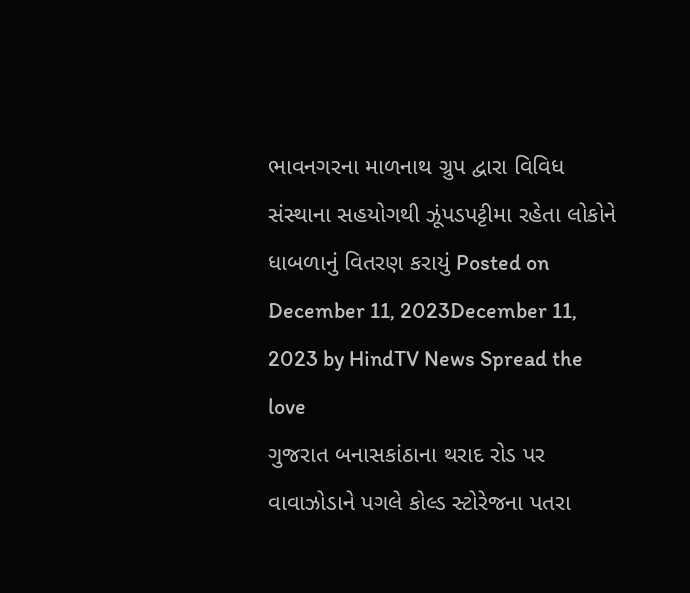ભાવનગરના માળનાથ ગ્રુપ દ્વારા વિવિધ સંસ્થાના સહયોગથી ઝૂંપડપટ્ટીમા રહેતા લોકોને ધાબળાનું વિતરણ કરાયું Posted on December 11, 2023December 11, 2023 by HindTV News Spread the love
ગુજરાત બનાસકાંઠાના થરાદ રોડ પર વાવાઝોડાને પગલે કોલ્ડ સ્ટોરેજના પતરા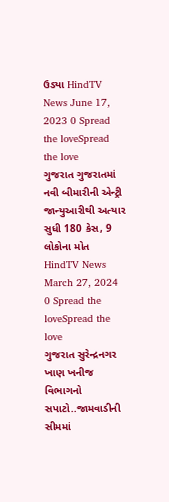ઉડ્યા HindTV News June 17, 2023 0 Spread the loveSpread the love
ગુજરાત ગુજરાતમાં નવી બીમારીની એન્ટ્રી જાન્યુઆરીથી અત્યાર સુધી 180 કેસ, 9 લોકોના મોત HindTV News March 27, 2024 0 Spread the loveSpread the love
ગુજરાત સુરેન્દ્રનગર ખાણ ખનીજ વિભાગનો સપાટો..જામવાડીની સીમમાં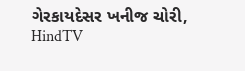ગેરકાયદેસર ખનીજ ચોરી, HindTV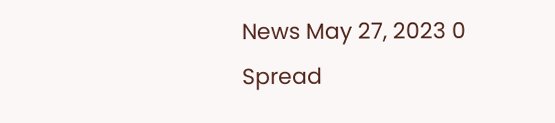News May 27, 2023 0 Spread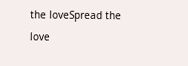the loveSpread the love